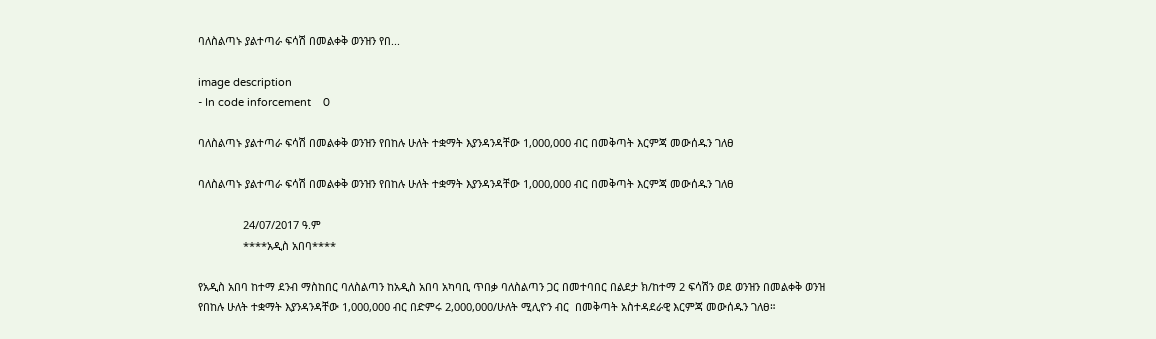ባለስልጣኑ ያልተጣራ ፍሳሽ በመልቀቅ ወንዝን የበ...

image description
- In code inforcement    0

ባለስልጣኑ ያልተጣራ ፍሳሽ በመልቀቅ ወንዝን የበከሉ ሁለት ተቋማት እያንዳንዳቸው 1,000,000 ብር በመቅጣት እርምጃ መውሰዱን ገለፀ

ባለስልጣኑ ያልተጣራ ፍሳሽ በመልቀቅ ወንዝን የበከሉ ሁለት ተቋማት እያንዳንዳቸው 1,000,000 ብር በመቅጣት እርምጃ መውሰዱን ገለፀ

               24/07/2017 ዓ.ም
               ****አዲስ አበባ****

የአዲስ አበባ ከተማ ደንብ ማስከበር ባለስልጣን ከአዲስ አበባ አካባቢ ጥበቃ ባለስልጣን ጋር በመተባበር በልደታ ክ/ከተማ 2 ፍሳሽን ወደ ወንዝን በመልቀቅ ወንዝ የበከሉ ሁለት ተቋማት እያንዳንዳቸው 1,000,000 ብር በድምሩ 2,000,000/ሁለት ሚሊዮን ብር  በመቅጣት አስተዳደራዊ እርምጃ መውሰዱን ገለፀ።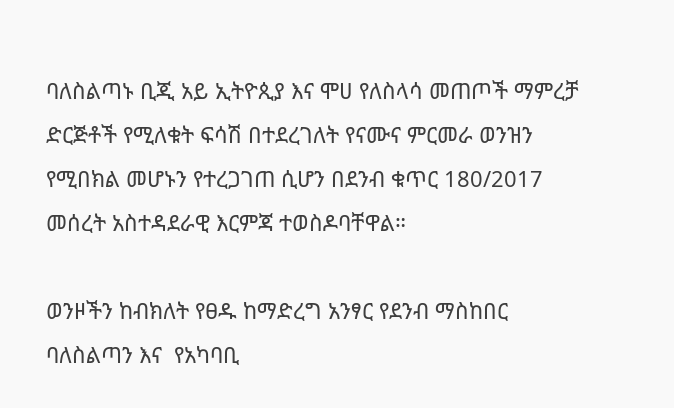ባለስልጣኑ ቢጂ አይ ኢትዮጲያ እና ሞሀ የለስላሳ መጠጦች ማምረቻ ድርጅቶች የሚለቁት ፍሳሽ በተደረገለት የናሙና ምርመራ ወንዝን የሚበክል መሆኑን የተረጋገጠ ሲሆን በደንብ ቁጥር 180/2017 መሰረት አስተዳደራዊ እርምጃ ተወስዶባቸዋል።

ወንዞችን ከብክለት የፀዱ ከማድረግ አንፃር የደንብ ማስከበር ባለስልጣን እና  የአካባቢ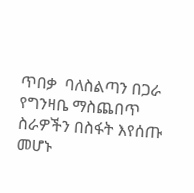ጥበቃ  ባለስልጣን በጋራ የግንዛቤ ማስጨበጥ ስራዎችን በስፋት እየሰጡ መሆኑ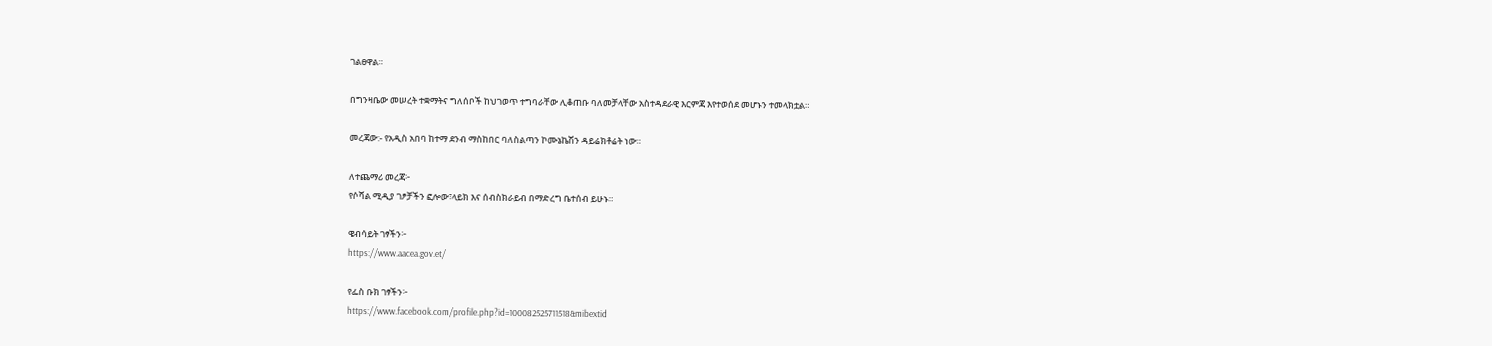ገልፀዋል።

በግንዛቤው መሠረት ተቋማትና ግለሰቦች ከህገወጥ ተግባራቸው ሊቆጠቡ ባለመቻላቸው አስተዳደራዊ እርምጃ እየተወሰደ መሆኑን ተመላክቷል።

መረጃው:- የአዲስ አበባ ከተማ ደንብ ማስከበር ባለስልጣን ኮሙኔኬሽን ዳይሬክቶሬት ነው።

ለተጨማሪ መረጃ፦
የሶሻል ሚዲያ ገፆቻችን ፎሎው፣ላይክ እና ሰብስክራይብ በማድረግ ቤተሰብ ይሁኑ።

ዌብሳይት ገፃችን፦
https://www.aacea.gov.et/

የፌስ ቡክ ገፃችን፦
https://www.facebook.com/profile.php?id=100082525711518&mibextid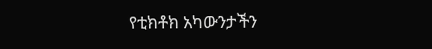የቲክቶክ አካውንታችን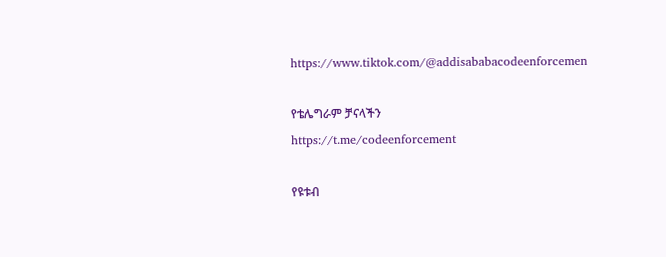https://www.tiktok.com/@addisababacodeenforcemen

የቴሌግራም ቻናላችን
https://t.me/codeenforcement

የዩቱብ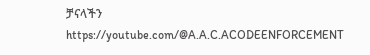ቻናላችን
https://youtube.com/@A.A.C.ACODEENFORCEMENT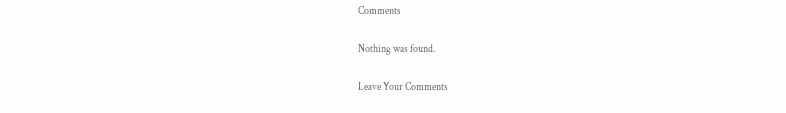Comments

Nothing was found.

Leave Your Comments